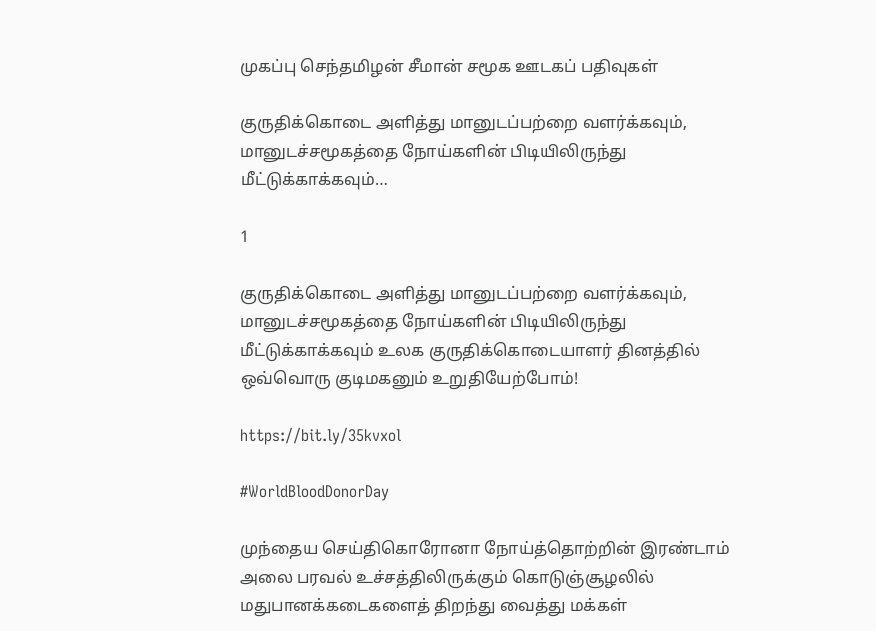முகப்பு செந்தமிழன் சீமான் சமூக ஊடகப் பதிவுகள்

குருதிக்கொடை அளித்து மானுடப்பற்றை வளர்க்கவும், மானுடச்சமூகத்தை நோய்களின் பிடியிலிருந்து மீட்டுக்காக்கவும்…

1

குருதிக்கொடை அளித்து மானுடப்பற்றை வளர்க்கவும், மானுடச்சமூகத்தை நோய்களின் பிடியிலிருந்து மீட்டுக்காக்கவும் உலக குருதிக்கொடையாளர் தினத்தில் ஒவ்வொரு குடிமகனும் உறுதியேற்போம்!

https://bit.ly/35kvxol

#WorldBloodDonorDay

முந்தைய செய்திகொரோனா நோய்த்தொற்றின் இரண்டாம் அலை பரவல் உச்சத்திலிருக்கும் கொடுஞ்சூழலில் மதுபானக்கடைகளைத் திறந்து வைத்து மக்கள்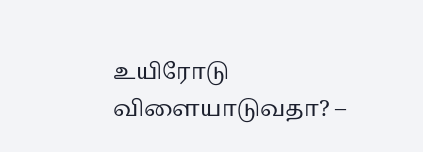உயிரோடு விளையாடுவதா? –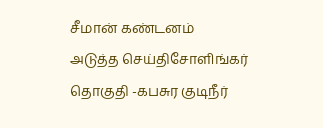சீமான் கண்டனம்
அடுத்த செய்திசோளிங்கர் தொகுதி -கபசுர குடிநீர்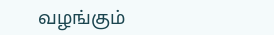வழங்கும்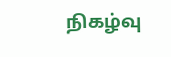நிகழ்வு